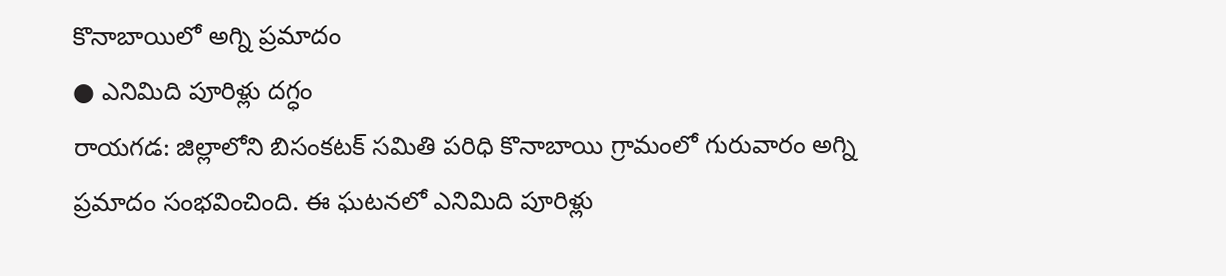కొనాబాయిలో అగ్ని ప్రమాదం
● ఎనిమిది పూరిళ్లు దగ్ధం
రాయగడ: జిల్లాలోని బిసంకటక్ సమితి పరిధి కొనాబాయి గ్రామంలో గురువారం అగ్ని ప్రమాదం సంభవించింది. ఈ ఘటనలో ఎనిమిది పూరిళ్లు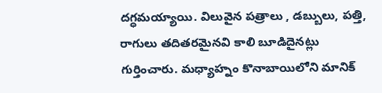దగ్ధమయ్యాయి. విలువైన పత్రాలు , డబ్బులు, పత్తి, రాగులు తదితరమైనవి కాలి బూడిదైనట్లు గుర్తించారు. మధ్యాహ్నం కొనాబాయిలోని మానిక్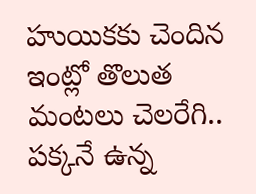హుయికకు చెందిన ఇంట్లో తొలుత మంటలు చెలరేగి.. పక్కనే ఉన్న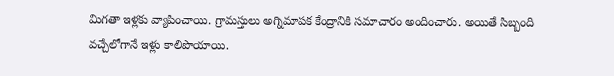మిగతా ఇళ్లకు వ్యాపించాయి. గ్రామస్తులు అగ్నిమాపక కేంద్రానికి సమాచారం అందించారు. అయితే సిబ్బంది వచ్చేలోగానే ఇళ్లు కాలిపొయాయి.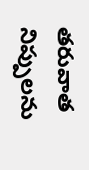తరువాత నిప్పులను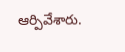ఆర్పివేశారు.